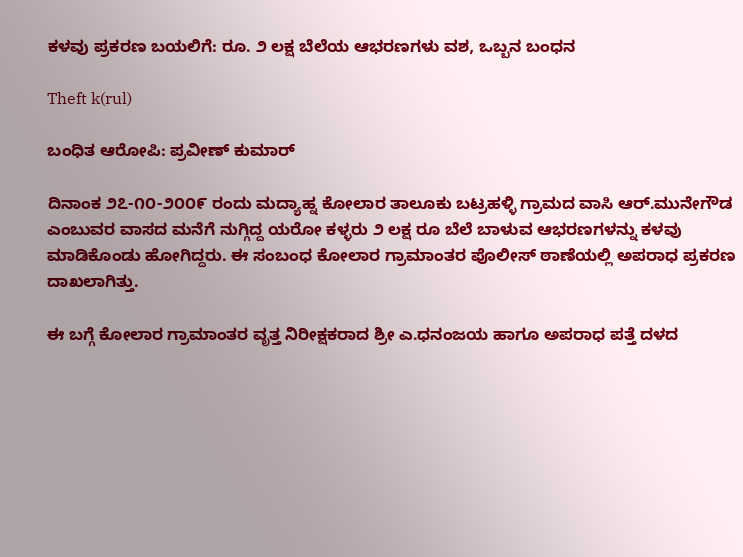ಕಳವು ಪ್ರಕರಣ ಬಯಲಿಗೆ: ರೂ. ೨ ಲಕ್ಷ ಬೆಲೆಯ ಆಭರಣಗಳು ವಶ, ಒಬ್ಬನ ಬಂಧನ

Theft k(rul)

ಬಂಧಿತ ಆರೋಪಿ: ಪ್ರವೀಣ್ ಕುಮಾರ್‍

ದಿನಾಂಕ ೨೭-೧೦-೨೦೦೯ ರಂದು ಮದ್ಯಾಹ್ನ ಕೋಲಾರ ತಾಲೂಕು ಬಟ್ರಹಳ್ಳಿ ಗ್ರಾಮದ ವಾಸಿ ಆರ್‍.ಮುನೇಗೌಡ ಎಂಬುವರ ವಾಸದ ಮನೆಗೆ ನುಗ್ಗಿದ್ದ ಯರೋ ಕಳ್ಳರು ೨ ಲಕ್ಷ ರೂ ಬೆಲೆ ಬಾಳುವ ಆಭರಣಗಳನ್ನು ಕಳವು ಮಾಡಿಕೊಂಡು ಹೋಗಿದ್ದರು. ಈ ಸಂಬಂಧ ಕೋಲಾರ ಗ್ರಾಮಾಂತರ ಪೊಲೀಸ್ ಠಾಣೆಯಲ್ಲಿ ಅಪರಾಧ ಪ್ರಕರಣ ದಾಖಲಾಗಿತ್ತು.

ಈ ಬಗ್ಗೆ ಕೋಲಾರ ಗ್ರಾಮಾಂತರ ವೃತ್ತ ನಿರೀಕ್ಷಕರಾದ ಶ್ರೀ ಎ.ಧನಂಜಯ ಹಾಗೂ ಅಪರಾಧ ಪತ್ತೆ ದಳದ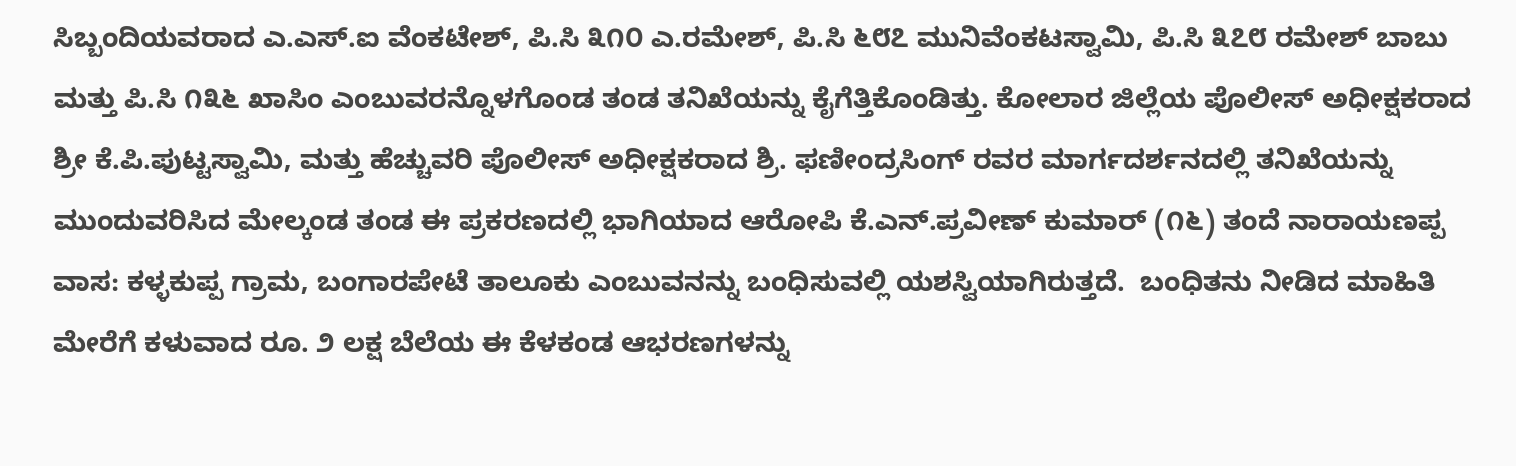ಸಿಬ್ಬಂದಿಯವರಾದ ಎ.ಎಸ್.ಐ ವೆಂಕಟೇಶ್, ಪಿ.ಸಿ ೩೧೦ ಎ.ರಮೇಶ್, ಪಿ.ಸಿ ೬೮೭ ಮುನಿವೆಂಕಟಸ್ವಾಮಿ, ಪಿ.ಸಿ ೩೭೮ ರಮೇಶ್ ಬಾಬು ಮತ್ತು ಪಿ.ಸಿ ೧೩೬ ಖಾಸಿಂ ಎಂಬುವರನ್ನೊಳಗೊಂಡ ತಂಡ ತನಿಖೆಯನ್ನು ಕೈಗೆತ್ತಿಕೊಂಡಿತ್ತು. ಕೋಲಾರ ಜಿಲ್ಲೆಯ ಪೊಲೀಸ್ ಅಧೀಕ್ಷಕರಾದ ಶ್ರೀ ಕೆ.ಪಿ.ಪುಟ್ಟಸ್ವಾಮಿ, ಮತ್ತು ಹೆಚ್ಚುವರಿ ಪೊಲೀಸ್ ಅಧೀಕ್ಷಕರಾದ ಶ್ರಿ. ಫಣೀಂದ್ರಸಿಂಗ್ ರವರ ಮಾರ್ಗದರ್ಶನದಲ್ಲಿ ತನಿಖೆಯನ್ನು ಮುಂದುವರಿಸಿದ ಮೇಲ್ಕಂಡ ತಂಡ ಈ ಪ್ರಕರಣದಲ್ಲಿ ಭಾಗಿಯಾದ ಆರೋಪಿ ಕೆ.ಎನ್.ಪ್ರವೀಣ್ ಕುಮಾರ್‍ (೧೬) ತಂದೆ ನಾರಾಯಣಪ್ಪ ವಾಸ: ಕಳ್ಳಕುಪ್ಪ ಗ್ರಾಮ, ಬಂಗಾರಪೇಟೆ ತಾಲೂಕು ಎಂಬುವನನ್ನು ಬಂಧಿಸುವಲ್ಲಿ ಯಶಸ್ವಿಯಾಗಿರುತ್ತದೆ.  ಬಂಧಿತನು ನೀಡಿದ ಮಾಹಿತಿ ಮೇರೆಗೆ ಕಳುವಾದ ರೂ. ೨ ಲಕ್ಷ ಬೆಲೆಯ ಈ ಕೆಳಕಂಡ ಆಭರಣಗಳನ್ನು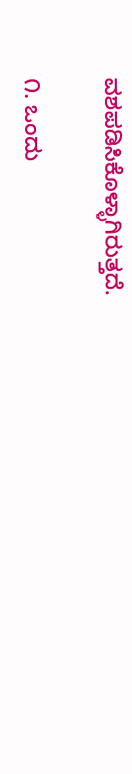ವಶಪಡಿಸಿಕೊಳ್ಳಾಗಿರುತ್ತದೆ.

೧. ಒಂದು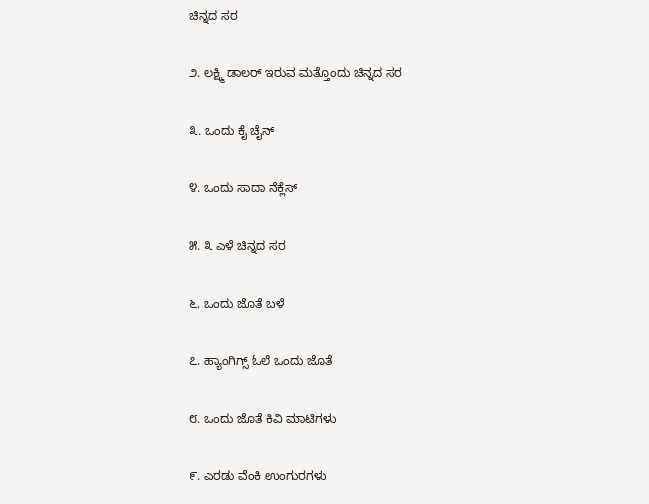ಚಿನ್ನದ ಸರ

೨. ಲಕ್ಷ್ಮಿ ಡಾಲರ್‍ ಇರುವ ಮತ್ತೊಂದು ಚಿನ್ನದ ಸರ

೩. ಒಂದು ಕೈ ಚೈನ್

೪. ಒಂದು ಸಾದಾ ನೆಕ್ಲೆಸ್

೫. ೩ ಎಳೆ ಚಿನ್ನದ ಸರ

೬. ಒಂದು ಜೊತೆ ಬಳೆ

೭. ಹ್ಯಾಂಗಿಗ್ಸ್ ಓಲೆ ಒಂದು ಜೊತೆ

೮. ಒಂದು ಜೊತೆ ಕಿವಿ ಮಾಟಿಗಳು

೯. ಎರಡು ವೆಂಕಿ ಉಂಗುರಗಳು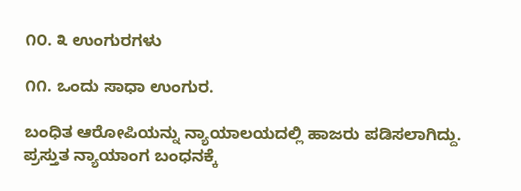೧೦. ೩ ಉಂಗುರಗಳು

೧೧. ಒಂದು ಸಾಧಾ ಉಂಗುರ.

ಬಂಧಿತ ಆರೋಪಿಯನ್ನು ನ್ಯಾಯಾಲಯದಲ್ಲಿ ಹಾಜರು ಪಡಿಸಲಾಗಿದ್ದು. ಪ್ರಸ್ತುತ ನ್ಯಾಯಾಂಗ ಬಂಧನಕ್ಕೆ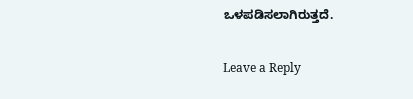ಒಳಪಡಿಸಲಾಗಿರುತ್ತದೆ.

Leave a Reply